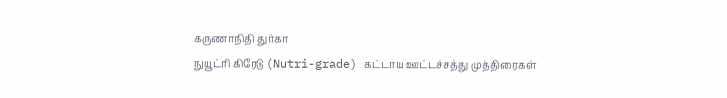கருணாநிதி துர்கா
நுயூட்ரி கிரேடு (Nutri-grade) கட்டாய ஊட்டச்சத்து முத்திரைகள்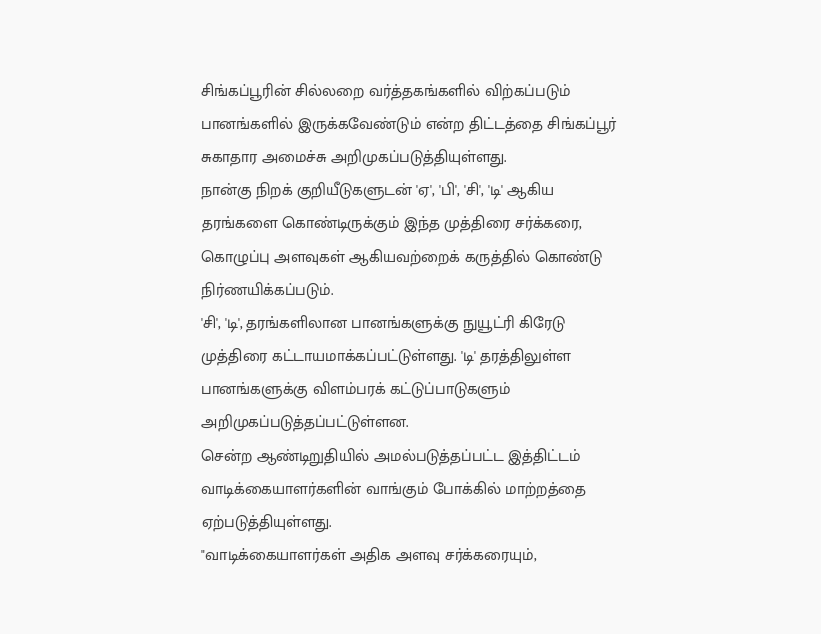சிங்கப்பூரின் சில்லறை வர்த்தகங்களில் விற்கப்படும் பானங்களில் இருக்கவேண்டும் என்ற திட்டத்தை சிங்கப்பூர் சுகாதார அமைச்சு அறிமுகப்படுத்தியுள்ளது.
நான்கு நிறக் குறியீடுகளுடன் 'ஏ', 'பி', 'சி', 'டி' ஆகிய தரங்களை கொண்டிருக்கும் இந்த முத்திரை சர்க்கரை, கொழுப்பு அளவுகள் ஆகியவற்றைக் கருத்தில் கொண்டு நிர்ணயிக்கப்படும்.
'சி', 'டி', தரங்களிலான பானங்களுக்கு நுயூட்ரி கிரேடு முத்திரை கட்டாயமாக்கப்பட்டுள்ளது. 'டி' தரத்திலுள்ள பானங்களுக்கு விளம்பரக் கட்டுப்பாடுகளும் அறிமுகப்படுத்தப்பட்டுள்ளன.
சென்ற ஆண்டிறுதியில் அமல்படுத்தப்பட்ட இத்திட்டம் வாடிக்கையாளர்களின் வாங்கும் போக்கில் மாற்றத்தை ஏற்படுத்தியுள்ளது.
"வாடிக்கையாளர்கள் அதிக அளவு சர்க்கரையும்,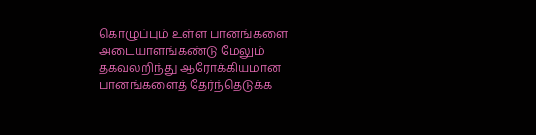கொழுப்பும் உள்ள பானங்களை அடையாளங்கண்டு மேலும் தகவலறிந்து ஆரோக்கியமான பானங்களைத் தேர்ந்தெடுக்க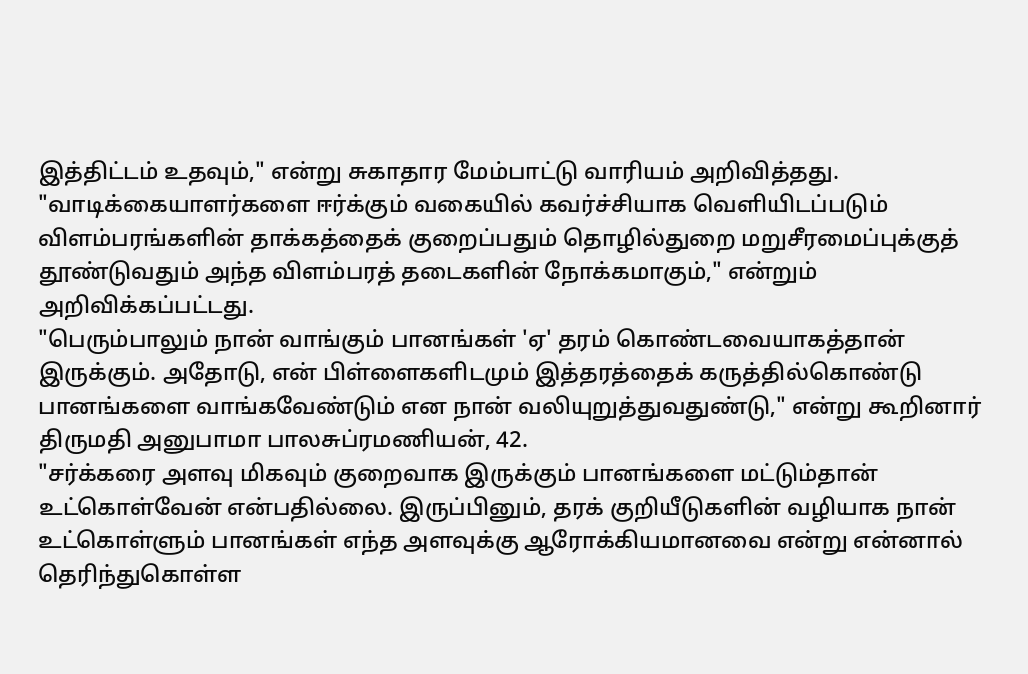இத்திட்டம் உதவும்," என்று சுகாதார மேம்பாட்டு வாரியம் அறிவித்தது.
"வாடிக்கையாளர்களை ஈர்க்கும் வகையில் கவர்ச்சியாக வெளியிடப்படும் விளம்பரங்களின் தாக்கத்தைக் குறைப்பதும் தொழில்துறை மறுசீரமைப்புக்குத் தூண்டுவதும் அந்த விளம்பரத் தடைகளின் நோக்கமாகும்," என்றும் அறிவிக்கப்பட்டது.
"பெரும்பாலும் நான் வாங்கும் பானங்கள் 'ஏ' தரம் கொண்டவையாகத்தான் இருக்கும். அதோடு, என் பிள்ளைகளிடமும் இத்தரத்தைக் கருத்தில்கொண்டு பானங்களை வாங்கவேண்டும் என நான் வலியுறுத்துவதுண்டு," என்று கூறினார் திருமதி அனுபாமா பாலசுப்ரமணியன், 42.
"சர்க்கரை அளவு மிகவும் குறைவாக இருக்கும் பானங்களை மட்டும்தான் உட்கொள்வேன் என்பதில்லை. இருப்பினும், தரக் குறியீடுகளின் வழியாக நான் உட்கொள்ளும் பானங்கள் எந்த அளவுக்கு ஆரோக்கியமானவை என்று என்னால் தெரிந்துகொள்ள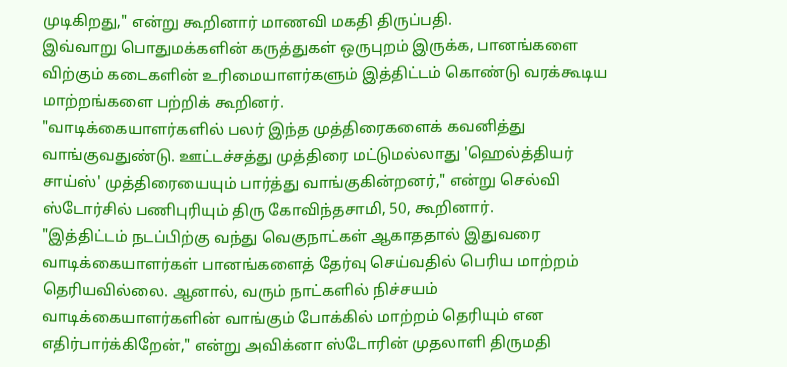முடிகிறது," என்று கூறினார் மாணவி மகதி திருப்பதி.
இவ்வாறு பொதுமக்களின் கருத்துகள் ஒருபுறம் இருக்க, பானங்களை விற்கும் கடைகளின் உரிமையாளர்களும் இத்திட்டம் கொண்டு வரக்கூடிய மாற்றங்களை பற்றிக் கூறினர்.
"வாடிக்கையாளர்களில் பலர் இந்த முத்திரைகளைக் கவனித்து வாங்குவதுண்டு. ஊட்டச்சத்து முத்திரை மட்டுமல்லாது 'ஹெல்த்தியர் சாய்ஸ்' முத்திரையையும் பார்த்து வாங்குகின்றனர்," என்று செல்வி ஸ்டோர்சில் பணிபுரியும் திரு கோவிந்தசாமி, 50, கூறினார்.
"இத்திட்டம் நடப்பிற்கு வந்து வெகுநாட்கள் ஆகாததால் இதுவரை வாடிக்கையாளர்கள் பானங்களைத் தேர்வு செய்வதில் பெரிய மாற்றம் தெரியவில்லை. ஆனால், வரும் நாட்களில் நிச்சயம் வாடிக்கையாளர்களின் வாங்கும் போக்கில் மாற்றம் தெரியும் என எதிர்பார்க்கிறேன்," என்று அவிக்னா ஸ்டோரின் முதலாளி திருமதி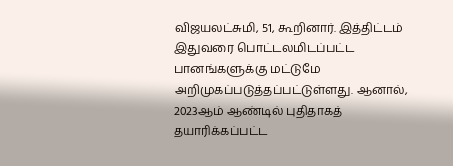விஜயலட்சுமி, 51, கூறினார். இத்திட்டம் இதுவரை பொட்டலமிடப்பட்ட பானங்களுக்கு மட்டுமே அறிமுகப்படுத்தப்பட்டுள்ளது. ஆனால், 2023ஆம் ஆண்டில் புதிதாகத் தயாரிக்கப்பட்ட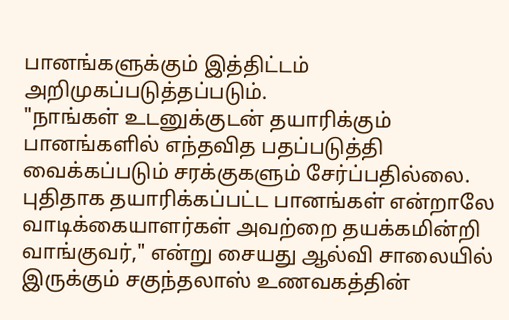பானங்களுக்கும் இத்திட்டம் அறிமுகப்படுத்தப்படும்.
"நாங்கள் உடனுக்குடன் தயாரிக்கும் பானங்களில் எந்தவித பதப்படுத்தி வைக்கப்படும் சரக்குகளும் சேர்ப்பதில்லை. புதிதாக தயாரிக்கப்பட்ட பானங்கள் என்றாலே வாடிக்கையாளர்கள் அவற்றை தயக்கமின்றி வாங்குவர்," என்று சையது ஆல்வி சாலையில் இருக்கும் சகுந்தலாஸ் உணவகத்தின்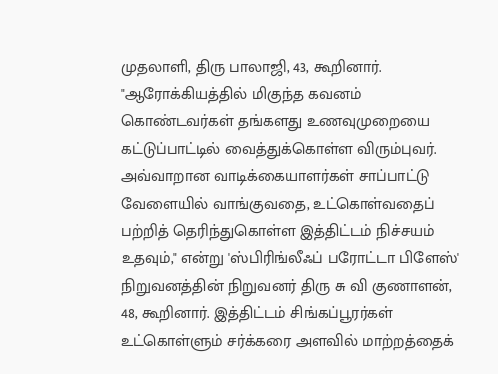முதலாளி, திரு பாலாஜி, 43, கூறினார்.
"ஆரோக்கியத்தில் மிகுந்த கவனம் கொண்டவர்கள் தங்களது உணவுமுறையை கட்டுப்பாட்டில் வைத்துக்கொள்ள விரும்புவர். அவ்வாறான வாடிக்கையாளர்கள் சாப்பாட்டு வேளையில் வாங்குவதை, உட்கொள்வதைப் பற்றித் தெரிந்துகொள்ள இத்திட்டம் நிச்சயம் உதவும்," என்று 'ஸ்பிரிங்லீஃப் பரோட்டா பிளேஸ்' நிறுவனத்தின் நிறுவனர் திரு சு வி குணாளன், 48, கூறினார். இத்திட்டம் சிங்கப்பூரர்கள் உட்கொள்ளும் சர்க்கரை அளவில் மாற்றத்தைக்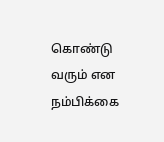கொண்டு வரும் என நம்பிக்கை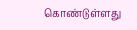கொண்டுள்ளது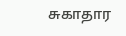சுகாதார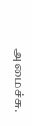அமைச்சு.